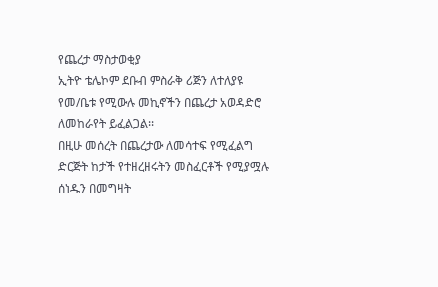የጨረታ ማስታወቂያ
ኢትዮ ቴሌኮም ደቡብ ምስራቅ ሪጅን ለተለያዩ የመ/ቤቱ የሚውሉ መኪኖችን በጨረታ አወዳድሮ ለመከራየት ይፈልጋል፡፡
በዚሁ መሰረት በጨረታው ለመሳተፍ የሚፈልግ ድርጅት ከታች የተዘረዘሩትን መስፈርቶች የሚያሟሉ ሰነዱን በመግዛት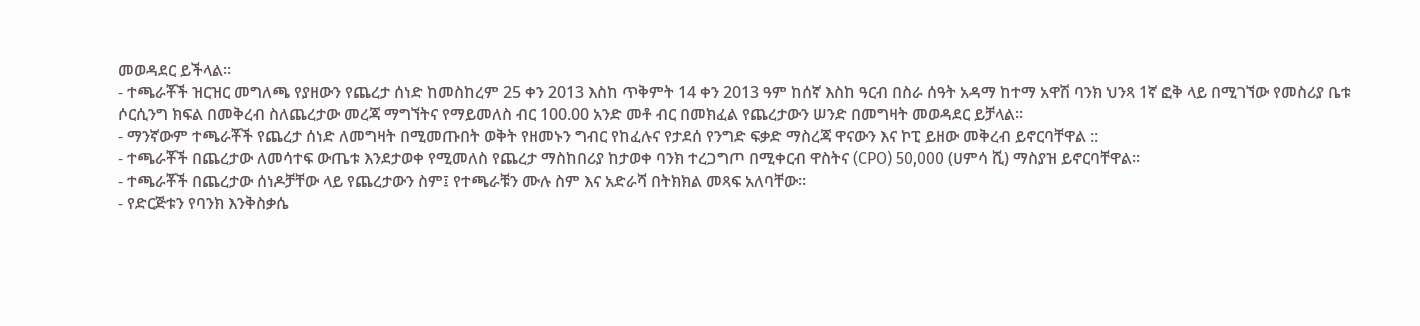መወዳደር ይችላል፡፡
- ተጫራቾች ዝርዝር መግለጫ የያዘውን የጨረታ ሰነድ ከመስከረም 25 ቀን 2013 እስከ ጥቅምት 14 ቀን 2013 ዓም ከሰኛ እስከ ዓርብ በስራ ሰዓት አዳማ ከተማ አዋሽ ባንክ ህንጻ 1ኛ ፎቅ ላይ በሚገኘው የመስሪያ ቤቱ ሶርሲንግ ክፍል በመቅረብ ስለጨረታው መረጃ ማግኘትና የማይመለስ ብር 100.00 አንድ መቶ ብር በመክፈል የጨረታውን ሠንድ በመግዛት መወዳደር ይቻላል፡፡
- ማንኛውም ተጫራቾች የጨረታ ሰነድ ለመግዛት በሚመጡበት ወቅት የዘመኑን ግብር የከፈሉና የታደሰ የንግድ ፍቃድ ማስረጃ ዋናውን እና ኮፒ ይዘው መቅረብ ይኖርባቸዋል ::
- ተጫራቾች በጨረታው ለመሳተፍ ውጤቱ እንደታወቀ የሚመለስ የጨረታ ማስከበሪያ ከታወቀ ባንክ ተረጋግጦ በሚቀርብ ዋስትና (CPO) 50,000 (ሀምሳ ሺ) ማስያዝ ይኖርባቸዋል፡፡
- ተጫራቾች በጨረታው ሰነዶቻቸው ላይ የጨረታውን ስም፤ የተጫራቹን ሙሉ ስም እና አድራሻ በትክክል መጻፍ አለባቸው፡፡
- የድርጅቱን የባንክ እንቅስቃሴ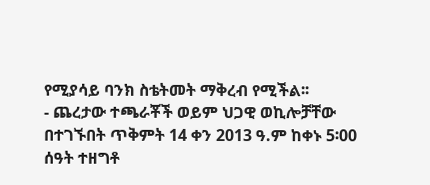የሚያሳይ ባንክ ስቴትመት ማቅረብ የሚችል፡፡
- ጨረታው ተጫራቾች ወይም ህጋዊ ወኪሎቻቸው በተገኙበት ጥቅምት 14 ቀን 2013 ዓ.ም ከቀኑ 5፡00 ሰዓት ተዘግቶ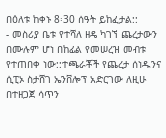በዕለቱ ከቀኑ 8፡30 ሰዓት ይከፈታል::
- መስሪያ ቤቱ የተሻለ ዘዴ ካገኘ ጨረታውን በሙሉም ሆነ በከፊል የመሠረዝ መብቱ የተጠበቀ ነው::ተጫራቾች የጨረታ ሰነዱንና ሲፒኦ ስታሸገ ኤንቨሎፕ አድርገው ለዚሁ በተዘጋጀ ሳጥን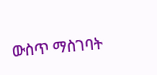ውስጥ ማስገባት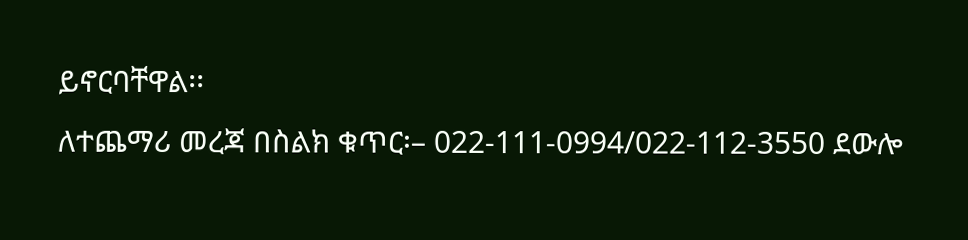ይኖርባቸዋል፡፡
ለተጨማሪ መረጃ በስልክ ቁጥር፡– 022-111-0994/022-112-3550 ደውሎ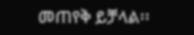መጠየቅ ይቻላል፡፡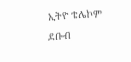ኢትዮ ቴሌኮም ደቡብ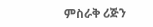ምስራቅ ሪጅን